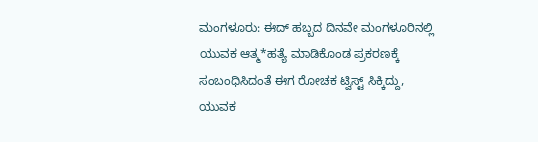ಮಂಗಳೂರು: ಈದ್ ಹಬ್ಬದ ದಿನವೇ ಮಂಗಳೂರಿನಲ್ಲಿ ಯುವಕ ಆತ್ಮ*ಹತ್ಯೆ ಮಾಡಿಕೊಂಡ ಪ್ರಕರಣಕ್ಕೆ ಸಂಬಂಧಿಸಿದಂತೆ ಈಗ ರೋಚಕ ಟ್ವಿಸ್ಟ್ ಸಿಕ್ಕಿದ್ದು, ಯುವಕ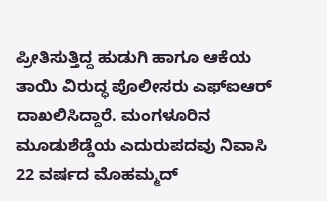ಪ್ರೀತಿಸುತ್ತಿದ್ದ ಹುಡುಗಿ ಹಾಗೂ ಆಕೆಯ ತಾಯಿ ವಿರುದ್ಧ ಪೊಲೀಸರು ಎಫ್ಐಆರ್ ದಾಖಲಿಸಿದ್ದಾರೆ. ಮಂಗಳೂರಿನ ಮೂಡುಶೆಡ್ಡೆಯ ಎದುರುಪದವು ನಿವಾಸಿ 22 ವರ್ಷದ ಮೊಹಮ್ಮದ್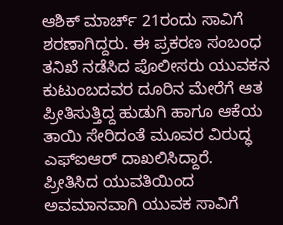ಆಶಿಕ್ ಮಾರ್ಚ್ 21ರಂದು ಸಾವಿಗೆ ಶರಣಾಗಿದ್ದರು. ಈ ಪ್ರಕರಣ ಸಂಬಂಧ ತನಿಖೆ ನಡೆಸಿದ ಪೊಲೀಸರು ಯುವಕನ ಕುಟುಂಬದವರ ದೂರಿನ ಮೇರೆಗೆ ಆತ ಪ್ರೀತಿಸುತ್ತಿದ್ದ ಹುಡುಗಿ ಹಾಗೂ ಆಕೆಯ ತಾಯಿ ಸೇರಿದಂತೆ ಮೂವರ ವಿರುದ್ಧ ಎಫ್ಐಆರ್ ದಾಖಲಿಸಿದ್ದಾರೆ.
ಪ್ರೀತಿಸಿದ ಯುವತಿಯಿಂದ ಅವಮಾನವಾಗಿ ಯುವಕ ಸಾವಿಗೆ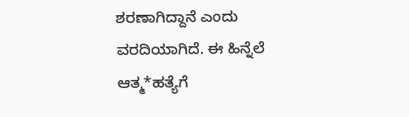ಶರಣಾಗಿದ್ದಾನೆ ಎಂದು ವರದಿಯಾಗಿದೆ. ಈ ಹಿನ್ನೆಲೆ ಆತ್ಮ*ಹತ್ಯೆಗೆ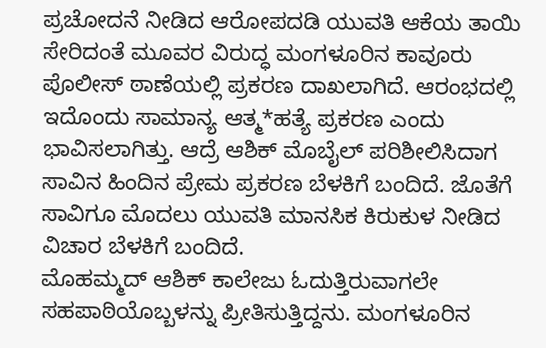ಪ್ರಚೋದನೆ ನೀಡಿದ ಆರೋಪದಡಿ ಯುವತಿ ಆಕೆಯ ತಾಯಿ ಸೇರಿದಂತೆ ಮೂವರ ವಿರುದ್ಧ ಮಂಗಳೂರಿನ ಕಾವೂರು ಪೊಲೀಸ್ ಠಾಣೆಯಲ್ಲಿ ಪ್ರಕರಣ ದಾಖಲಾಗಿದೆ. ಆರಂಭದಲ್ಲಿ ಇದೊಂದು ಸಾಮಾನ್ಯ ಆತ್ಮ*ಹತ್ಯೆ ಪ್ರಕರಣ ಎಂದು ಭಾವಿಸಲಾಗಿತ್ತು. ಆದ್ರೆ ಆಶಿಕ್ ಮೊಬೈಲ್ ಪರಿಶೀಲಿಸಿದಾಗ ಸಾವಿನ ಹಿಂದಿನ ಪ್ರೇಮ ಪ್ರಕರಣ ಬೆಳಕಿಗೆ ಬಂದಿದೆ. ಜೊತೆಗೆ ಸಾವಿಗೂ ಮೊದಲು ಯುವತಿ ಮಾನಸಿಕ ಕಿರುಕುಳ ನೀಡಿದ ವಿಚಾರ ಬೆಳಕಿಗೆ ಬಂದಿದೆ.
ಮೊಹಮ್ಮದ್ ಆಶಿಕ್ ಕಾಲೇಜು ಓದುತ್ತಿರುವಾಗಲೇ ಸಹಪಾಠಿಯೊಬ್ಬಳನ್ನು ಪ್ರೀತಿಸುತ್ತಿದ್ದನು. ಮಂಗಳೂರಿನ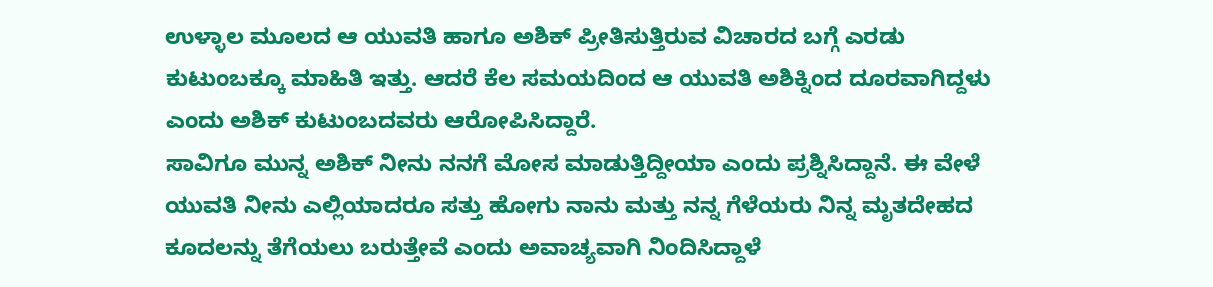ಉಳ್ಳಾಲ ಮೂಲದ ಆ ಯುವತಿ ಹಾಗೂ ಅಶಿಕ್ ಪ್ರೀತಿಸುತ್ತಿರುವ ವಿಚಾರದ ಬಗ್ಗೆ ಎರಡು ಕುಟುಂಬಕ್ಕೂ ಮಾಹಿತಿ ಇತ್ತು. ಆದರೆ ಕೆಲ ಸಮಯದಿಂದ ಆ ಯುವತಿ ಅಶಿಕ್ನಿಂದ ದೂರವಾಗಿದ್ದಳು ಎಂದು ಅಶಿಕ್ ಕುಟುಂಬದವರು ಆರೋಪಿಸಿದ್ದಾರೆ.
ಸಾವಿಗೂ ಮುನ್ನ ಅಶಿಕ್ ನೀನು ನನಗೆ ಮೋಸ ಮಾಡುತ್ತಿದ್ದೀಯಾ ಎಂದು ಪ್ರಶ್ನಿಸಿದ್ದಾನೆ. ಈ ವೇಳೆ ಯುವತಿ ನೀನು ಎಲ್ಲಿಯಾದರೂ ಸತ್ತು ಹೋಗು ನಾನು ಮತ್ತು ನನ್ನ ಗೆಳೆಯರು ನಿನ್ನ ಮೃತದೇಹದ ಕೂದಲನ್ನು ತೆಗೆಯಲು ಬರುತ್ತೇವೆ ಎಂದು ಅವಾಚ್ಯವಾಗಿ ನಿಂದಿಸಿದ್ದಾಳೆ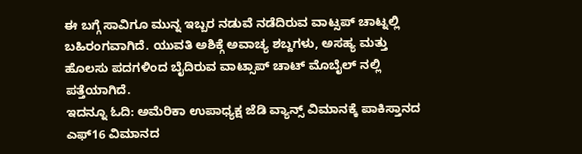ಈ ಬಗ್ಗೆ ಸಾವಿಗೂ ಮುನ್ನ ಇಬ್ಬರ ನಡುವೆ ನಡೆದಿರುವ ವಾಟ್ಸಪ್ ಚಾಟ್ನಲ್ಲಿ ಬಹಿರಂಗವಾಗಿದೆ. ಯುವತಿ ಅಶಿಕ್ಗೆ ಅವಾಚ್ಯ ಶಬ್ದಗಳು, ಅಸಹ್ಯ ಮತ್ತು ಹೊಲಸು ಪದಗಳಿಂದ ಬೈದಿರುವ ವಾಟ್ಸಾಪ್ ಚಾಟ್ ಮೊಬೈಲ್ ನಲ್ಲಿ ಪತ್ತೆಯಾಗಿದೆ.
ಇದನ್ನೂ ಓದಿ: ಅಮೆರಿಕಾ ಉಪಾಧ್ಯಕ್ಷ ಜೆಡಿ ವ್ಯಾನ್ಸ್ ವಿಮಾನಕ್ಕೆ ಪಾಕಿಸ್ತಾನದ ಎಫ್16 ವಿಮಾನದ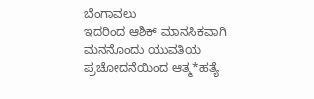ಬೆಂಗಾವಲು
ಇದರಿಂದ ಆಶಿಕ್ ಮಾನಸಿಕವಾಗಿ ಮನನೊಂದು ಯುವತಿಯ ಪ್ರಚೋದನೆಯಿಂದ ಆತ್ಮ*ಹತ್ಯೆ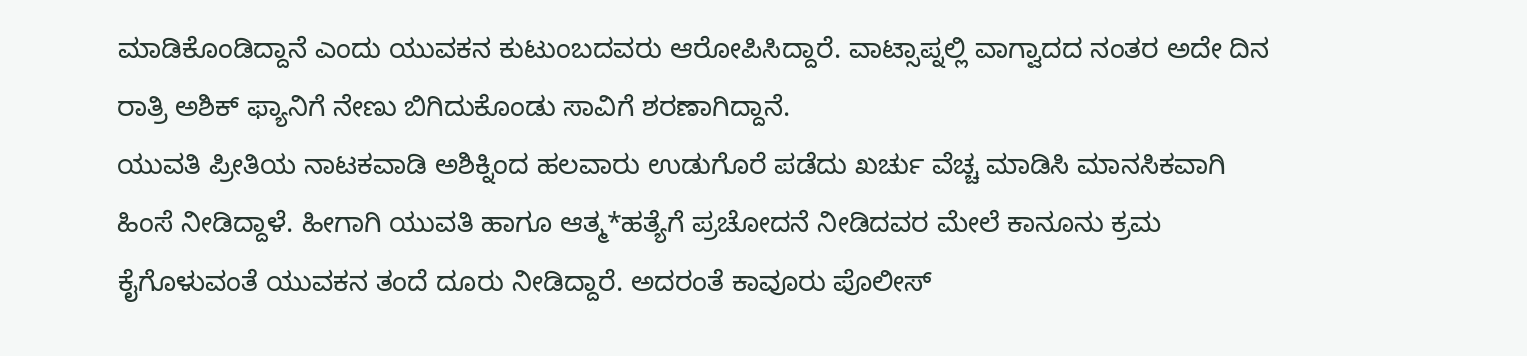ಮಾಡಿಕೊಂಡಿದ್ದಾನೆ ಎಂದು ಯುವಕನ ಕುಟುಂಬದವರು ಆರೋಪಿಸಿದ್ದಾರೆ. ವಾಟ್ಸಾಪ್ನಲ್ಲಿ ವಾಗ್ವಾದದ ನಂತರ ಅದೇ ದಿನ ರಾತ್ರಿ ಅಶಿಕ್ ಫ್ಯಾನಿಗೆ ನೇಣು ಬಿಗಿದುಕೊಂಡು ಸಾವಿಗೆ ಶರಣಾಗಿದ್ದಾನೆ.
ಯುವತಿ ಪ್ರೀತಿಯ ನಾಟಕವಾಡಿ ಅಶಿಕ್ನಿಂದ ಹಲವಾರು ಉಡುಗೊರೆ ಪಡೆದು ಖರ್ಚು ವೆಚ್ಚ ಮಾಡಿಸಿ ಮಾನಸಿಕವಾಗಿ ಹಿಂಸೆ ನೀಡಿದ್ದಾಳೆ. ಹೀಗಾಗಿ ಯುವತಿ ಹಾಗೂ ಆತ್ಮ*ಹತ್ಯೆಗೆ ಪ್ರಚೋದನೆ ನೀಡಿದವರ ಮೇಲೆ ಕಾನೂನು ಕ್ರಮ ಕೈಗೊಳುವಂತೆ ಯುವಕನ ತಂದೆ ದೂರು ನೀಡಿದ್ದಾರೆ. ಅದರಂತೆ ಕಾವೂರು ಪೊಲೀಸ್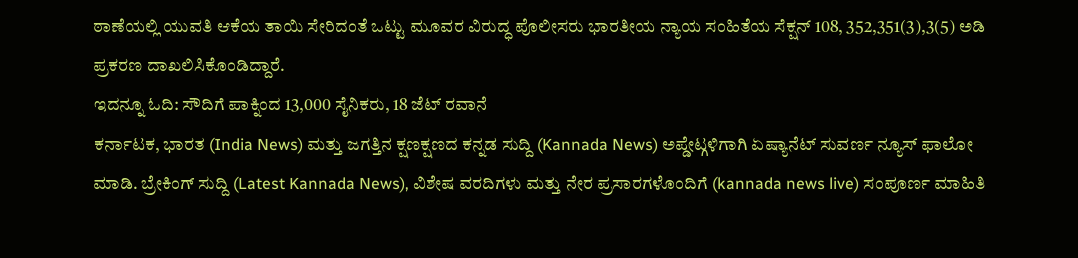ಠಾಣೆಯಲ್ಲಿ ಯುವತಿ ಆಕೆಯ ತಾಯಿ ಸೇರಿದಂತೆ ಒಟ್ಟು ಮೂವರ ವಿರುದ್ಧ ಪೊಲೀಸರು ಭಾರತೀಯ ನ್ಯಾಯ ಸಂಹಿತೆಯ ಸೆಕ್ಷನ್ 108, 352,351(3),3(5) ಅಡಿ ಪ್ರಕರಣ ದಾಖಲಿಸಿಕೊಂಡಿದ್ದಾರೆ.
ಇದನ್ನೂ ಓದಿ: ಸೌದಿಗೆ ಪಾಕ್ನಿಂದ 13,000 ಸೈನಿಕರು, 18 ಜೆಟ್ ರವಾನೆ
ಕರ್ನಾಟಕ, ಭಾರತ (India News) ಮತ್ತು ಜಗತ್ತಿನ ಕ್ಷಣಕ್ಷಣದ ಕನ್ನಡ ಸುದ್ದಿ (Kannada News) ಅಪ್ಡೇಟ್ಗಳಿಗಾಗಿ ಏಷ್ಯಾನೆಟ್ ಸುವರ್ಣ ನ್ಯೂಸ್ ಫಾಲೋ ಮಾಡಿ. ಬ್ರೇಕಿಂಗ್ ಸುದ್ದಿ (Latest Kannada News), ವಿಶೇಷ ವರದಿಗಳು ಮತ್ತು ನೇರ ಪ್ರಸಾರಗಳೊಂದಿಗೆ (kannada news live) ಸಂಪೂರ್ಣ ಮಾಹಿತಿ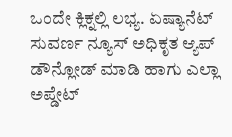ಒಂದೇ ಕ್ಲಿಕ್ನಲ್ಲಿ ಲಭ್ಯ. ಏಷ್ಯಾನೆಟ್ ಸುವರ್ಣ ನ್ಯೂಸ್ ಅಧಿಕೃತ ಆ್ಯಪ್ ಡೌನ್ಲೋಡ್ ಮಾಡಿ ಹಾಗು ಎಲ್ಲಾ ಅಪ್ಡೇಟ್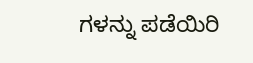ಗಳನ್ನು ಪಡೆಯಿರಿ